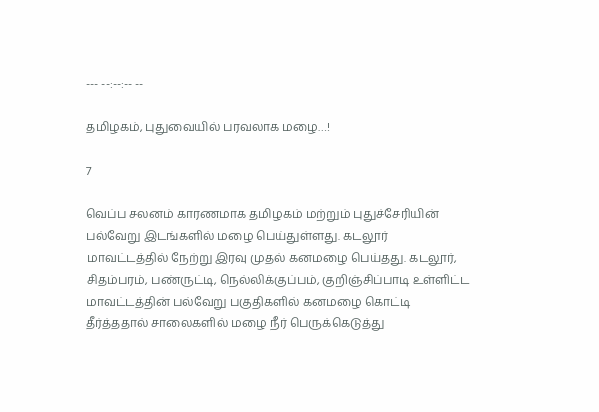--- --:--:-- --

தமிழகம், புதுவையில் பரவலாக மழை…!

7

வெப்ப சலனம் காரணமாக தமிழகம் மற்றும் புதுச்சேரியின் பல்வேறு இடங்களில் மழை பெய்துள்ளது. கடலூர் மாவட்டத்தில் நேற்று இரவு முதல் கனமழை பெய்தது. கடலூர், சிதம்பரம், பண்ருட்டி, நெல்லிக்குப்பம், குறிஞ்சிப்பாடி உள்ளிட்ட மாவட்டத்தின் பல்வேறு பகுதிகளில் கனமழை கொட்டி தீர்த்ததால் சாலைகளில் மழை நீர் பெருக்கெடுத்து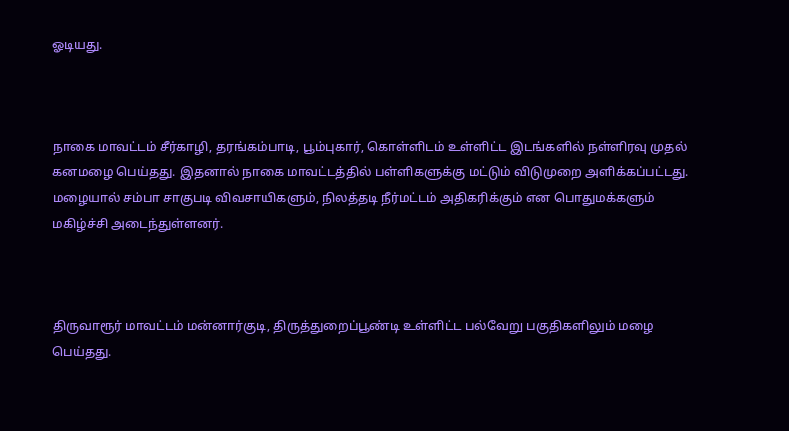ஓடியது.



நாகை மாவட்டம் சீர்காழி, தரங்கம்பாடி, பூம்புகார், கொள்ளிடம் உள்ளிட்ட இடங்களில் நள்ளிரவு முதல் கனமழை பெய்தது. இதனால் நாகை மாவட்டத்தில் பள்ளிகளுக்கு மட்டும் விடுமுறை அளிக்கப்பட்டது. மழையால் சம்பா சாகுபடி விவசாயிகளும், நிலத்தடி நீர்மட்டம் அதிகரிக்கும் என பொதுமக்களும் மகிழ்ச்சி அடைந்துள்ளனர்.



திருவாரூர் மாவட்டம் மன்னார்குடி, திருத்துறைப்பூண்டி உள்ளிட்ட பல்வேறு பகுதிகளிலும் மழை பெய்தது.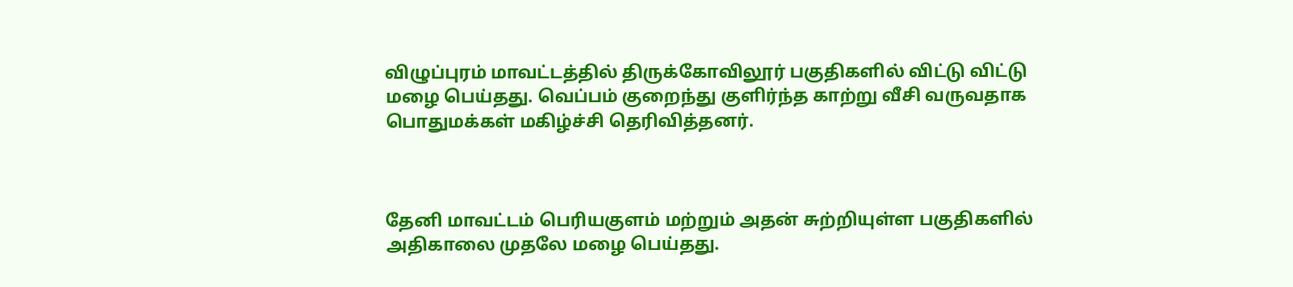விழுப்புரம் மாவட்டத்தில் திருக்கோவிலூர் பகுதிகளில் விட்டு விட்டு மழை பெய்தது. வெப்பம் குறைந்து குளிர்ந்த காற்று வீசி வருவதாக பொதுமக்கள் மகிழ்ச்சி தெரிவித்தனர்.



தேனி மாவட்டம் பெரியகுளம் மற்றும் அதன் சுற்றியுள்ள பகுதிகளில் அதிகாலை முதலே மழை பெய்தது.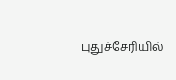புதுச்சேரியில்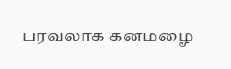பரவலாக கனமழை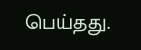பெய்தது.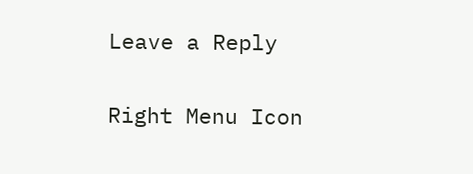Leave a Reply

Right Menu Icon